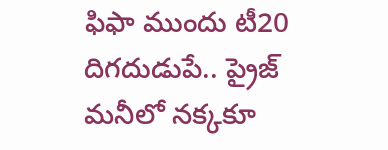ఫిఫా ముందు టీ20 దిగదుడుపే.. ప్రైజ్ మనీలో నక్కకూ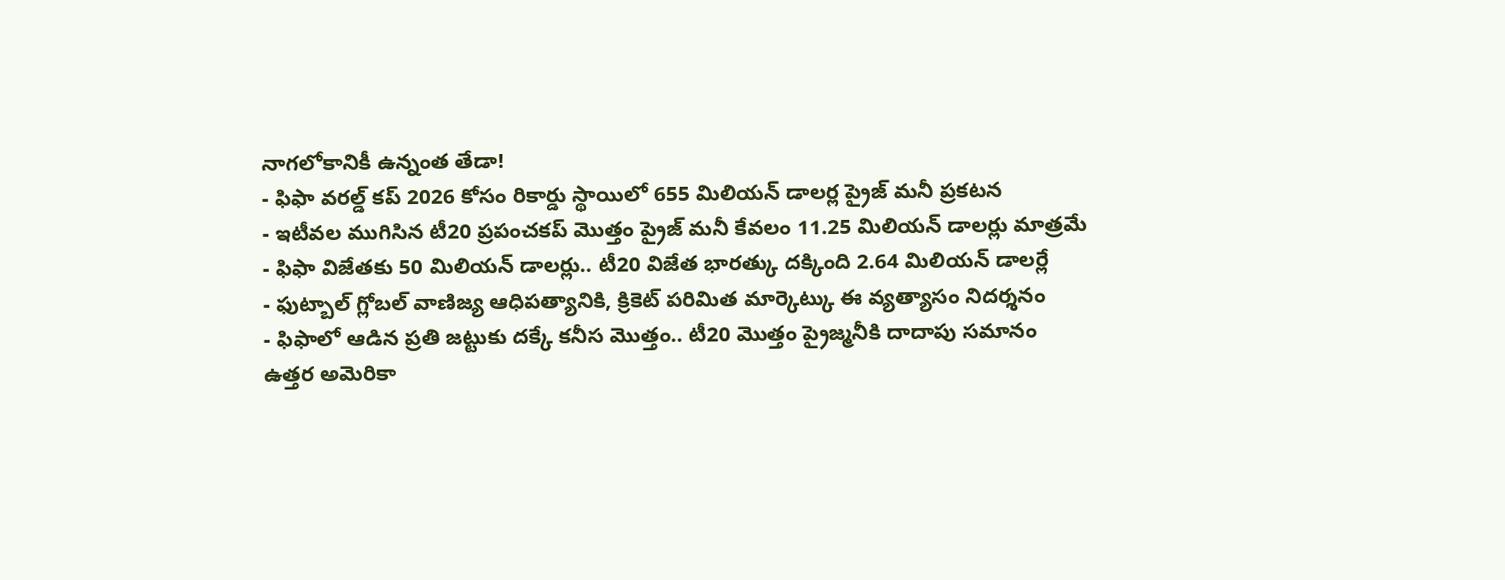నాగలోకానికీ ఉన్నంత తేడా!
- ఫిఫా వరల్డ్ కప్ 2026 కోసం రికార్డు స్థాయిలో 655 మిలియన్ డాలర్ల ప్రైజ్ మనీ ప్రకటన
- ఇటీవల ముగిసిన టీ20 ప్రపంచకప్ మొత్తం ప్రైజ్ మనీ కేవలం 11.25 మిలియన్ డాలర్లు మాత్రమే
- ఫిఫా విజేతకు 50 మిలియన్ డాలర్లు.. టీ20 విజేత భారత్కు దక్కింది 2.64 మిలియన్ డాలర్లే
- ఫుట్బాల్ గ్లోబల్ వాణిజ్య ఆధిపత్యానికి, క్రికెట్ పరిమిత మార్కెట్కు ఈ వ్యత్యాసం నిదర్శనం
- ఫిఫాలో ఆడిన ప్రతి జట్టుకు దక్కే కనీస మొత్తం.. టీ20 మొత్తం ప్రైజ్మనీకి దాదాపు సమానం
ఉత్తర అమెరికా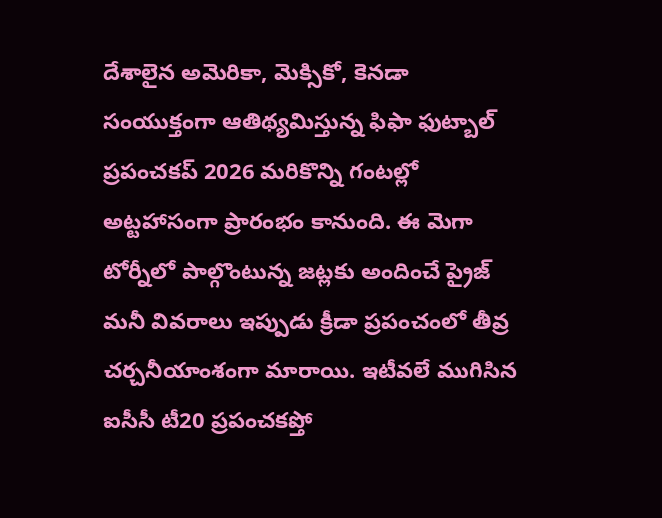దేశాలైన అమెరికా, మెక్సికో, కెనడా సంయుక్తంగా ఆతిథ్యమిస్తున్న ఫిఫా ఫుట్బాల్ ప్రపంచకప్ 2026 మరికొన్ని గంటల్లో అట్టహాసంగా ప్రారంభం కానుంది. ఈ మెగా టోర్నీలో పాల్గొంటున్న జట్లకు అందించే ప్రైజ్ మనీ వివరాలు ఇప్పుడు క్రీడా ప్రపంచంలో తీవ్ర చర్చనీయాంశంగా మారాయి. ఇటీవలే ముగిసిన ఐసీసీ టీ20 ప్రపంచకప్తో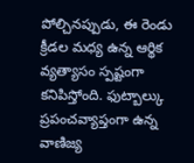పోల్చినప్పుడు, ఈ రెండు క్రీడల మధ్య ఉన్న ఆర్థిక వ్యత్యాసం స్పష్టంగా కనిపిస్తోంది. ఫుట్బాల్కు ప్రపంచవ్యాప్తంగా ఉన్న వాణిజ్య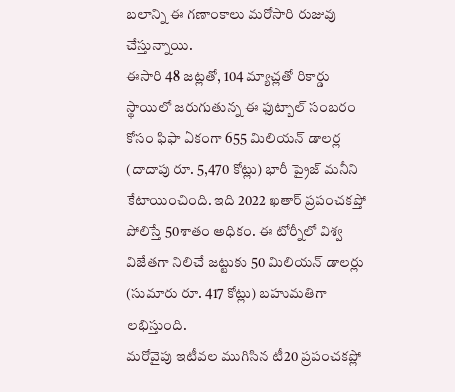బలాన్ని ఈ గణాంకాలు మరోసారి రుజువు చేస్తున్నాయి.
ఈసారి 48 జట్లతో, 104 మ్యాచ్లతో రికార్డు స్థాయిలో జరుగుతున్న ఈ ఫుట్బాల్ సంబరం కోసం ఫిఫా ఏకంగా 655 మిలియన్ డాలర్ల (దాదాపు రూ. 5,470 కోట్లు) భారీ ప్రైజ్ మనీని కేటాయించింది. ఇది 2022 ఖతార్ ప్రపంచకప్తో పోలిస్తే 50శాతం అధికం. ఈ టోర్నీలో విశ్వ విజేతగా నిలిచే జట్టుకు 50 మిలియన్ డాలర్లు (సుమారు రూ. 417 కోట్లు) బహుమతిగా లభిస్తుంది.
మరోవైపు ఇటీవల ముగిసిన టీ20 ప్రపంచకప్లో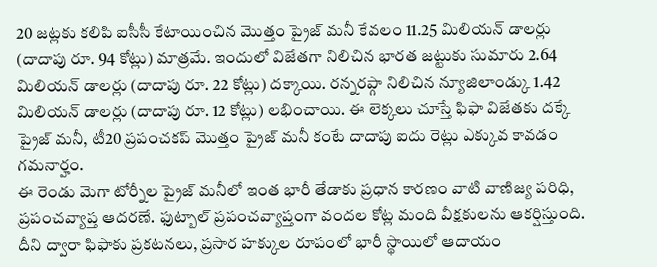20 జట్లకు కలిపి ఐసీసీ కేటాయించిన మొత్తం ప్రైజ్ మనీ కేవలం 11.25 మిలియన్ డాలర్లు (దాదాపు రూ. 94 కోట్లు) మాత్రమే. ఇందులో విజేతగా నిలిచిన భారత జట్టుకు సుమారు 2.64 మిలియన్ డాలర్లు (దాదాపు రూ. 22 కోట్లు) దక్కాయి. రన్నరప్గా నిలిచిన న్యూజిలాండ్కు 1.42 మిలియన్ డాలర్లు (దాదాపు రూ. 12 కోట్లు) లభించాయి. ఈ లెక్కలు చూస్తే ఫిఫా విజేతకు దక్కే ప్రైజ్ మనీ, టీ20 ప్రపంచకప్ మొత్తం ప్రైజ్ మనీ కంటే దాదాపు ఐదు రెట్లు ఎక్కువ కావడం గమనార్హం.
ఈ రెండు మెగా టోర్నీల ప్రైజ్ మనీలో ఇంత భారీ తేడాకు ప్రధాన కారణం వాటి వాణిజ్య పరిధి, ప్రపంచవ్యాప్త ఆదరణే. ఫుట్బాల్ ప్రపంచవ్యాప్తంగా వందల కోట్ల మంది వీక్షకులను ఆకర్షిస్తుంది. దీని ద్వారా ఫిఫాకు ప్రకటనలు, ప్రసార హక్కుల రూపంలో భారీ స్థాయిలో ఆదాయం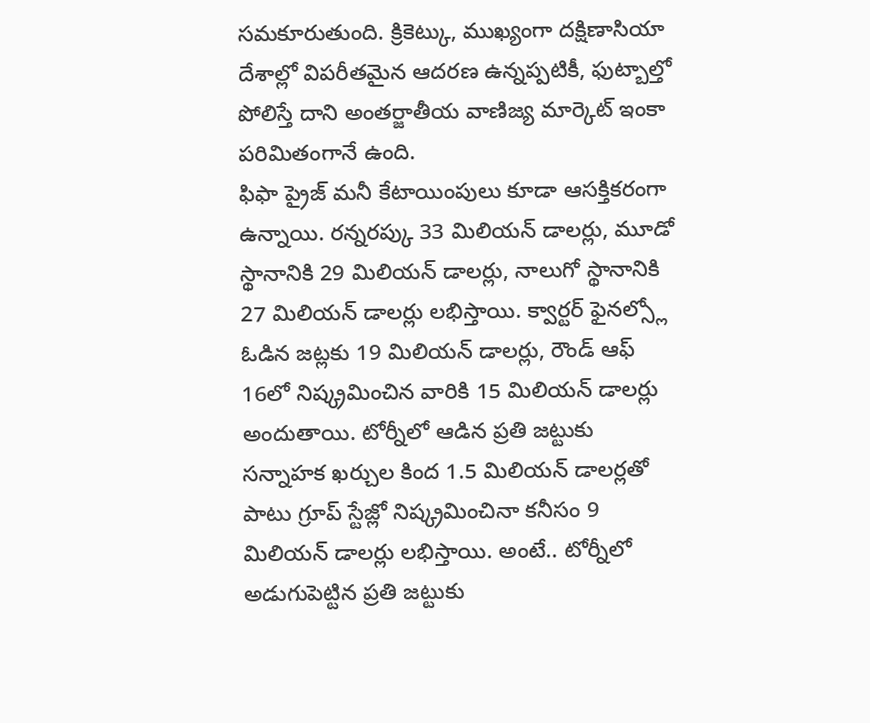సమకూరుతుంది. క్రికెట్కు, ముఖ్యంగా దక్షిణాసియా దేశాల్లో విపరీతమైన ఆదరణ ఉన్నప్పటికీ, ఫుట్బాల్తో పోలిస్తే దాని అంతర్జాతీయ వాణిజ్య మార్కెట్ ఇంకా పరిమితంగానే ఉంది.
ఫిఫా ప్రైజ్ మనీ కేటాయింపులు కూడా ఆసక్తికరంగా ఉన్నాయి. రన్నరప్కు 33 మిలియన్ డాలర్లు, మూడో స్థానానికి 29 మిలియన్ డాలర్లు, నాలుగో స్థానానికి 27 మిలియన్ డాలర్లు లభిస్తాయి. క్వార్టర్ ఫైనల్స్లో ఓడిన జట్లకు 19 మిలియన్ డాలర్లు, రౌండ్ ఆఫ్ 16లో నిష్క్రమించిన వారికి 15 మిలియన్ డాలర్లు అందుతాయి. టోర్నీలో ఆడిన ప్రతి జట్టుకు సన్నాహక ఖర్చుల కింద 1.5 మిలియన్ డాలర్లతో పాటు గ్రూప్ స్టేజ్లో నిష్క్రమించినా కనీసం 9 మిలియన్ డాలర్లు లభిస్తాయి. అంటే.. టోర్నీలో అడుగుపెట్టిన ప్రతి జట్టుకు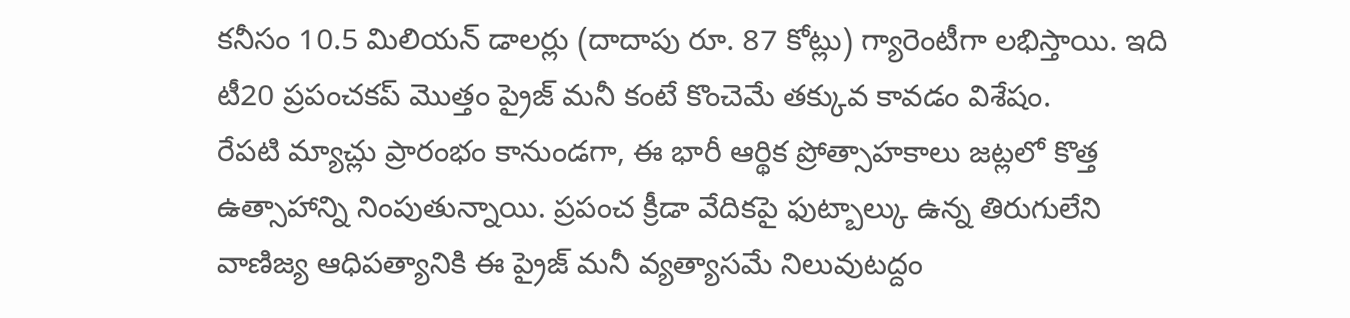కనీసం 10.5 మిలియన్ డాలర్లు (దాదాపు రూ. 87 కోట్లు) గ్యారెంటీగా లభిస్తాయి. ఇది టీ20 ప్రపంచకప్ మొత్తం ప్రైజ్ మనీ కంటే కొంచెమే తక్కువ కావడం విశేషం.
రేపటి మ్యాచ్లు ప్రారంభం కానుండగా, ఈ భారీ ఆర్థిక ప్రోత్సాహకాలు జట్లలో కొత్త ఉత్సాహాన్ని నింపుతున్నాయి. ప్రపంచ క్రీడా వేదికపై ఫుట్బాల్కు ఉన్న తిరుగులేని వాణిజ్య ఆధిపత్యానికి ఈ ప్రైజ్ మనీ వ్యత్యాసమే నిలువుటద్దం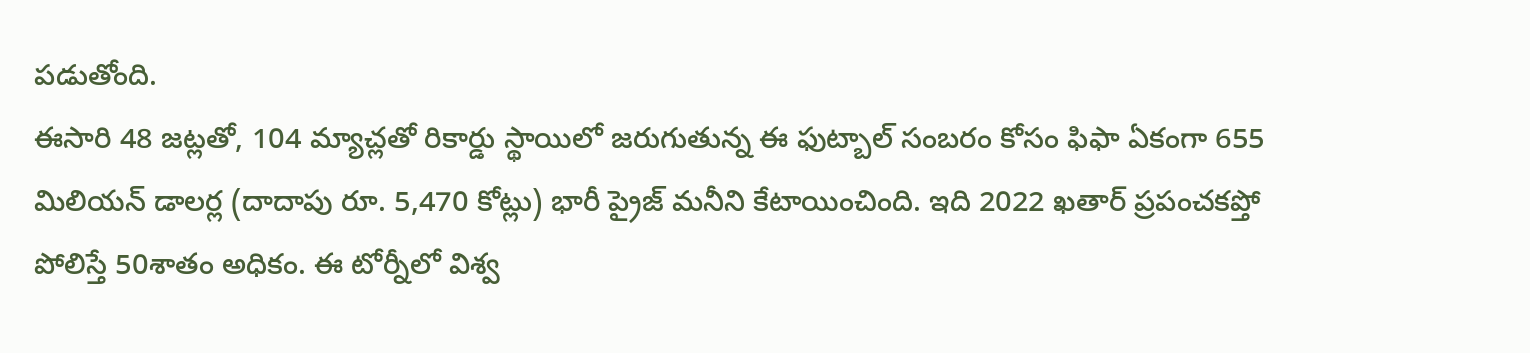పడుతోంది.
ఈసారి 48 జట్లతో, 104 మ్యాచ్లతో రికార్డు స్థాయిలో జరుగుతున్న ఈ ఫుట్బాల్ సంబరం కోసం ఫిఫా ఏకంగా 655 మిలియన్ డాలర్ల (దాదాపు రూ. 5,470 కోట్లు) భారీ ప్రైజ్ మనీని కేటాయించింది. ఇది 2022 ఖతార్ ప్రపంచకప్తో పోలిస్తే 50శాతం అధికం. ఈ టోర్నీలో విశ్వ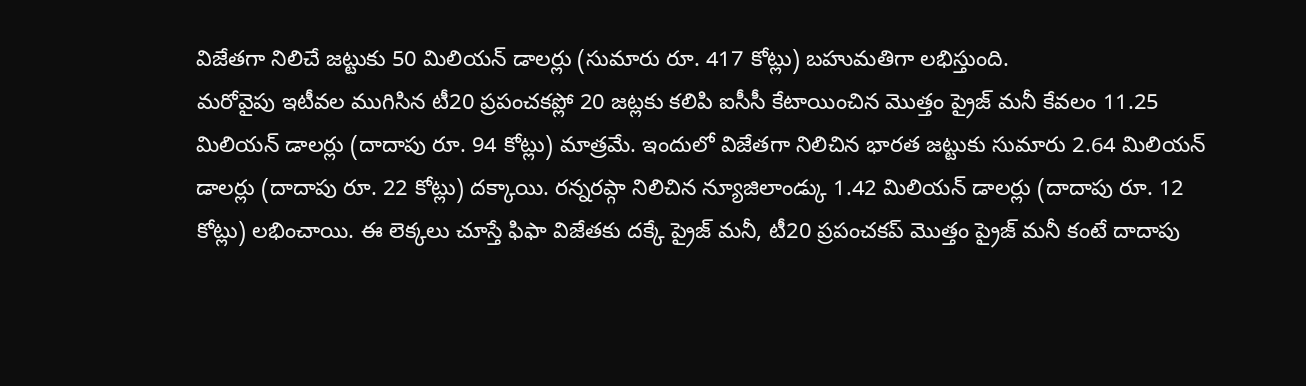విజేతగా నిలిచే జట్టుకు 50 మిలియన్ డాలర్లు (సుమారు రూ. 417 కోట్లు) బహుమతిగా లభిస్తుంది.
మరోవైపు ఇటీవల ముగిసిన టీ20 ప్రపంచకప్లో 20 జట్లకు కలిపి ఐసీసీ కేటాయించిన మొత్తం ప్రైజ్ మనీ కేవలం 11.25 మిలియన్ డాలర్లు (దాదాపు రూ. 94 కోట్లు) మాత్రమే. ఇందులో విజేతగా నిలిచిన భారత జట్టుకు సుమారు 2.64 మిలియన్ డాలర్లు (దాదాపు రూ. 22 కోట్లు) దక్కాయి. రన్నరప్గా నిలిచిన న్యూజిలాండ్కు 1.42 మిలియన్ డాలర్లు (దాదాపు రూ. 12 కోట్లు) లభించాయి. ఈ లెక్కలు చూస్తే ఫిఫా విజేతకు దక్కే ప్రైజ్ మనీ, టీ20 ప్రపంచకప్ మొత్తం ప్రైజ్ మనీ కంటే దాదాపు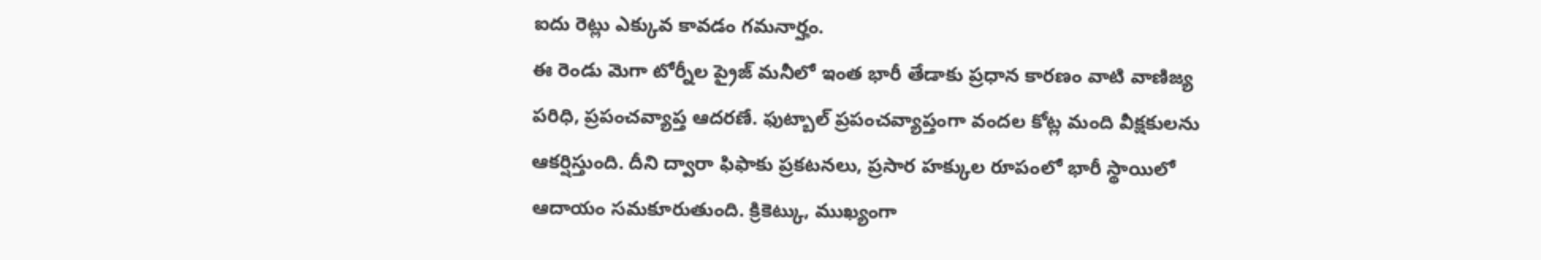ఐదు రెట్లు ఎక్కువ కావడం గమనార్హం.
ఈ రెండు మెగా టోర్నీల ప్రైజ్ మనీలో ఇంత భారీ తేడాకు ప్రధాన కారణం వాటి వాణిజ్య పరిధి, ప్రపంచవ్యాప్త ఆదరణే. ఫుట్బాల్ ప్రపంచవ్యాప్తంగా వందల కోట్ల మంది వీక్షకులను ఆకర్షిస్తుంది. దీని ద్వారా ఫిఫాకు ప్రకటనలు, ప్రసార హక్కుల రూపంలో భారీ స్థాయిలో ఆదాయం సమకూరుతుంది. క్రికెట్కు, ముఖ్యంగా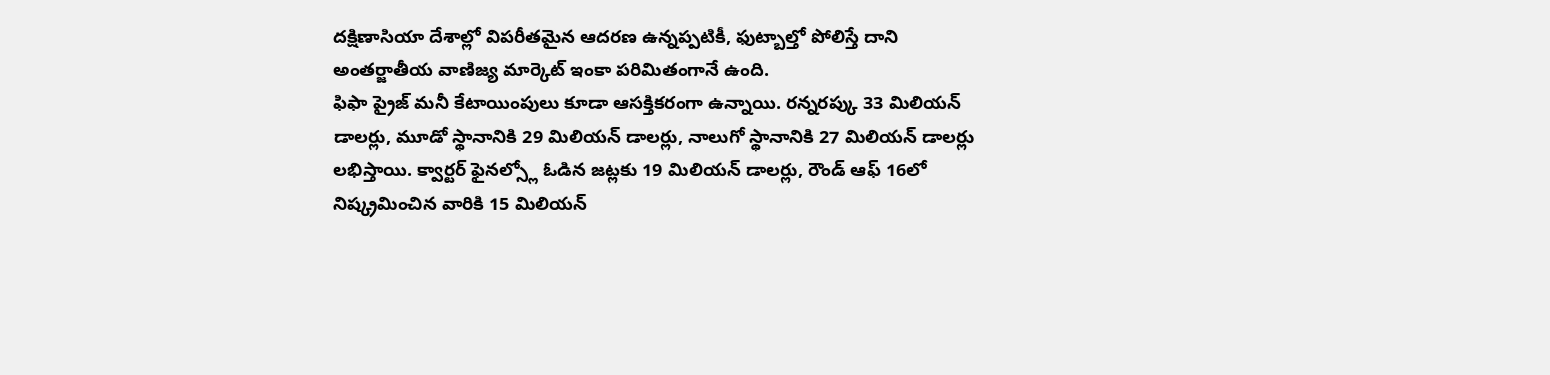దక్షిణాసియా దేశాల్లో విపరీతమైన ఆదరణ ఉన్నప్పటికీ, ఫుట్బాల్తో పోలిస్తే దాని అంతర్జాతీయ వాణిజ్య మార్కెట్ ఇంకా పరిమితంగానే ఉంది.
ఫిఫా ప్రైజ్ మనీ కేటాయింపులు కూడా ఆసక్తికరంగా ఉన్నాయి. రన్నరప్కు 33 మిలియన్ డాలర్లు, మూడో స్థానానికి 29 మిలియన్ డాలర్లు, నాలుగో స్థానానికి 27 మిలియన్ డాలర్లు లభిస్తాయి. క్వార్టర్ ఫైనల్స్లో ఓడిన జట్లకు 19 మిలియన్ డాలర్లు, రౌండ్ ఆఫ్ 16లో నిష్క్రమించిన వారికి 15 మిలియన్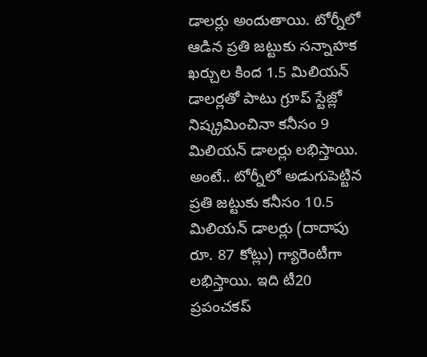డాలర్లు అందుతాయి. టోర్నీలో ఆడిన ప్రతి జట్టుకు సన్నాహక ఖర్చుల కింద 1.5 మిలియన్ డాలర్లతో పాటు గ్రూప్ స్టేజ్లో నిష్క్రమించినా కనీసం 9 మిలియన్ డాలర్లు లభిస్తాయి. అంటే.. టోర్నీలో అడుగుపెట్టిన ప్రతి జట్టుకు కనీసం 10.5 మిలియన్ డాలర్లు (దాదాపు రూ. 87 కోట్లు) గ్యారెంటీగా లభిస్తాయి. ఇది టీ20 ప్రపంచకప్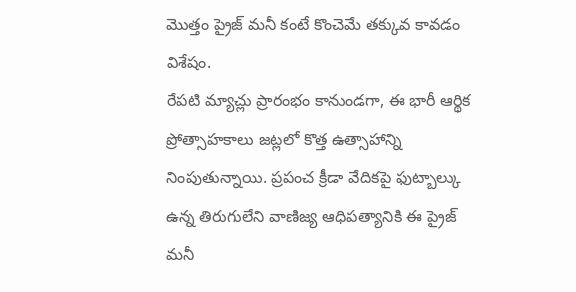మొత్తం ప్రైజ్ మనీ కంటే కొంచెమే తక్కువ కావడం విశేషం.
రేపటి మ్యాచ్లు ప్రారంభం కానుండగా, ఈ భారీ ఆర్థిక ప్రోత్సాహకాలు జట్లలో కొత్త ఉత్సాహాన్ని నింపుతున్నాయి. ప్రపంచ క్రీడా వేదికపై ఫుట్బాల్కు ఉన్న తిరుగులేని వాణిజ్య ఆధిపత్యానికి ఈ ప్రైజ్ మనీ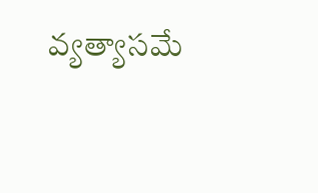వ్యత్యాసమే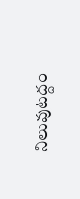నిలువుటద్దం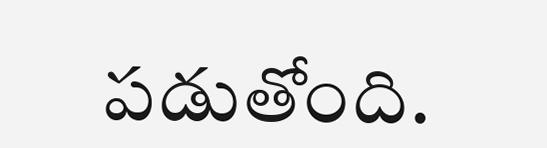పడుతోంది.